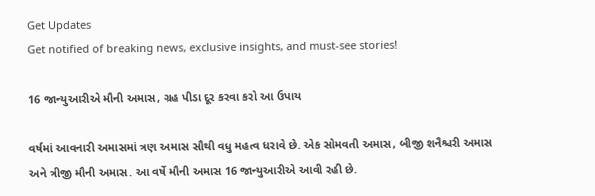Get Updates
Get notified of breaking news, exclusive insights, and must-see stories!

16 જાન્યુઆરીએ મૌની અમાસ, ગ્રહ પીડા દૂર કરવા કરો આ ઉપાય

વર્ષમાં આવનારી અમાસમાં ત્રણ અમાસ સૌથી વધુ મહત્વ ધરાવે છે. એક સોમવતી અમાસ, બીજી શનૈશ્ચરી અમાસ અને ત્રીજી મૌની અમાસ. આ વર્ષે મૌની અમાસ 16 જાન્યુઆરીએ આવી રહી છે.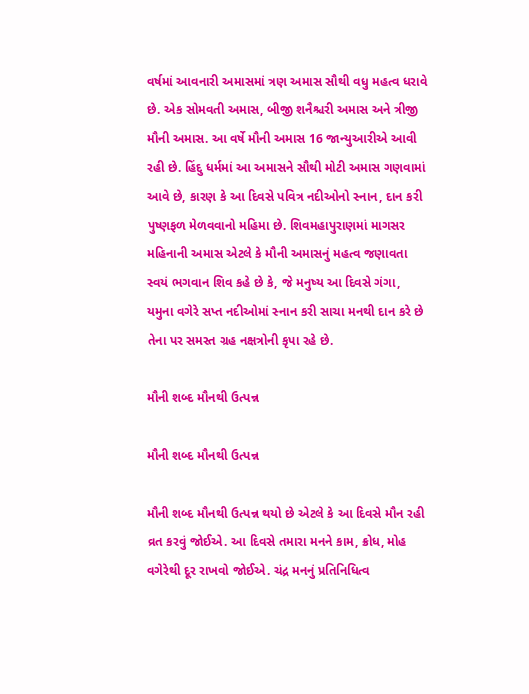વર્ષમાં આવનારી અમાસમાં ત્રણ અમાસ સૌથી વધુ મહત્વ ધરાવે છે. એક સોમવતી અમાસ, બીજી શનૈશ્ચરી અમાસ અને ત્રીજી મૌની અમાસ. આ વર્ષે મૌની અમાસ 16 જાન્યુઆરીએ આવી રહી છે. હિંદુ ધર્મમાં આ અમાસને સૌથી મોટી અમાસ ગણવામાં આવે છે, કારણ કે આ દિવસે પવિત્ર નદીઓનો સ્નાન, દાન કરી પુષ્ણફળ મેળવવાનો મહિમા છે. શિવમહાપુરાણમાં માગસર મહિનાની અમાસ એટલે કે મૌની અમાસનું મહત્વ જણાવતા સ્વયં ભગવાન શિવ કહે છે કે, જે મનુષ્ય આ દિવસે ગંગા, યમુના વગેરે સપ્ત નદીઓમાં સ્નાન કરી સાચા મનથી દાન કરે છે તેના પર સમસ્ત ગ્રહ નક્ષત્રોની કૃપા રહે છે.

મૌની શબ્દ મૌનથી ઉત્પન્ન

મૌની શબ્દ મૌનથી ઉત્પન્ન

મૌની શબ્દ મૌનથી ઉત્પન્ન થયો છે એટલે કે આ દિવસે મૌન રહી વ્રત કરવું જોઈએ. આ દિવસે તમારા મનને કામ, ક્રોધ, મોહ વગેરેથી દૂર રાખવો જોઈએ. ચંદ્ર મનનું પ્રતિનિધિત્વ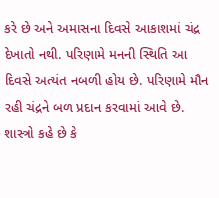કરે છે અને અમાસના દિવસે આકાશમાં ચંદ્ર દેખાતો નથી. પરિણામે મનની સ્થિતિ આ દિવસે અત્યંત નબળી હોય છે. પરિણામે મૌન રહી ચંદ્રને બળ પ્રદાન કરવામાં આવે છે. શાસ્ત્રો કહે છે કે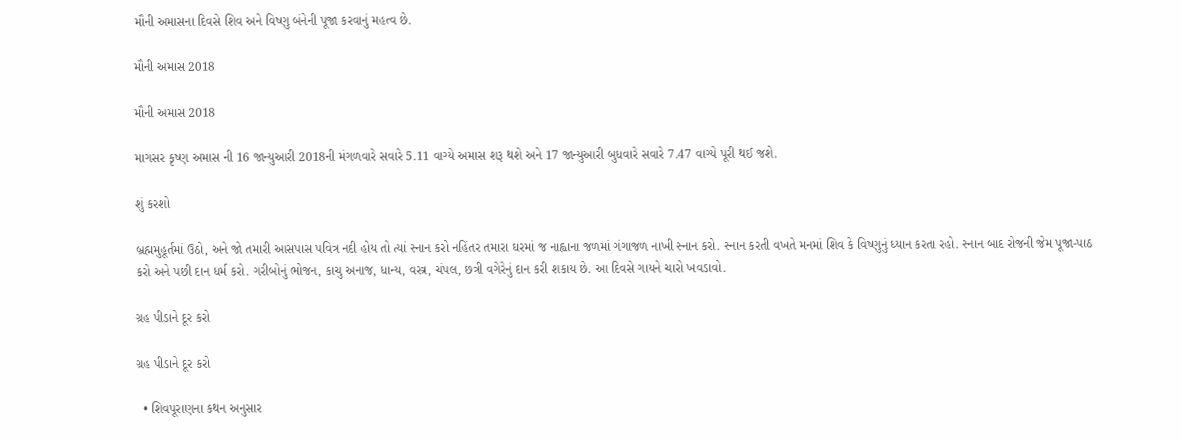મૌની અમાસના દિવસે શિવ અને વિષ્ણુ બંનેની પૂજા કરવાનું મહત્વ છે.

મૌની અમાસ 2018

મૌની અમાસ 2018

માગસર કૃષ્ણ અમાસ ની 16 જાન્યુઆરી 2018ની મંગળવારે સવારે 5.11 વાગ્યે અમાસ શરૂ થશે અને 17 જાન્યુઆરી બુધવારે સવારે 7.47 વાગ્યે પૂરી થઈ જશે.

શું કરશો

બ્રહ્મમુહૂર્તમાં ઉઠો, અને જો તમારી આસપાસ પવિત્ર નદી હોય તો ત્યાં સ્નાન કરો નહિંતર તમારા ઘરમાં જ નાહ્વાના જળમાં ગંગાજળ નાખી સ્નાન કરો. સ્નાન કરતી વખતે મનમાં શિવ કે વિષ્ણુનું ધ્યાન કરતા રહો. સ્નાન બાદ રોજની જેમ પૂજા-પાઠ કરો અને પછી દાન ધર્મ કરો. ગરીબોનું ભોજન, કાચુ અનાજ, ધાન્ય, વસ્ત્ર, ચંપલ, છત્રી વગેરેનું દાન કરી શકાય છે. આ દિવસે ગાયને ચારો ખવડાવો.

ગ્રહ પીડાને દૂર કરો

ગ્રહ પીડાને દૂર કરો

  • શિવપૂરાણના કથન અનુસાર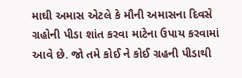માઘી અમાસ એટલે કે મૌની અમાસના દિવસે ગ્રહોની પીડા શાંત કરવા માટેના ઉપાય કરવામાં આવે છે. જો તમે કોઈ ને કોઈ ગ્રહની પીડાથી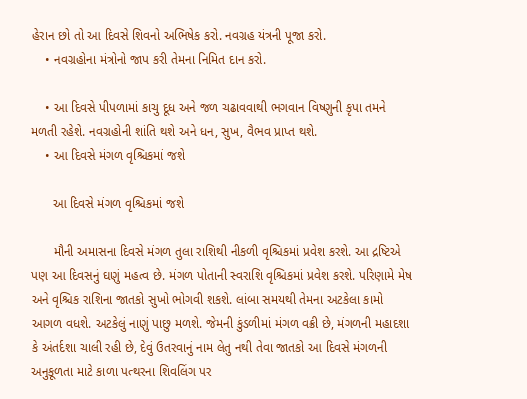હેરાન છો તો આ દિવસે શિવનો અભિષેક કરો. નવગ્રહ યંત્રની પૂજા કરો.
    • નવગ્રહોના મંત્રોનો જાપ કરી તેમના નિમિત દાન કરો.

    • આ દિવસે પીપળામાં કાચુ દૂધ અને જળ ચઢાવવાથી ભગવાન વિષ્ણુની કૃપા તમને મળતી રહેશે. નવગ્રહોની શાંતિ થશે અને ધન, સુખ, વૈભવ પ્રાપ્ત થશે.
    • આ દિવસે મંગળ વૃશ્ચિકમાં જશે

      આ દિવસે મંગળ વૃશ્ચિકમાં જશે

      મૌની અમાસના દિવસે મંગળ તુલા રાશિથી નીકળી વૃશ્ચિકમાં પ્રવેશ કરશે. આ દ્રષ્ટિએ પણ આ દિવસનું ઘણું મહત્વ છે. મંગળ પોતાની સ્વરાશિ વૃશ્ચિકમાં પ્રવેશ કરશે. પરિણામે મેષ અને વૃશ્ચિક રાશિના જાતકો સુખો ભોગવી શકશે. લાંબા સમયથી તેમના અટકેલા કામો આગળ વધશે. અટકેલું નાણું પાછુ મળશે. જેમની કુંડળીમાં મંગળ વક્રી છે, મંગળની મહાદશા કે અંતર્દશા ચાલી રહી છે, દેવું ઉતરવાનું નામ લેતુ નથી તેવા જાતકો આ દિવસે મંગળની અનુકૂળતા માટે કાળા પત્થરના શિવલિંગ પર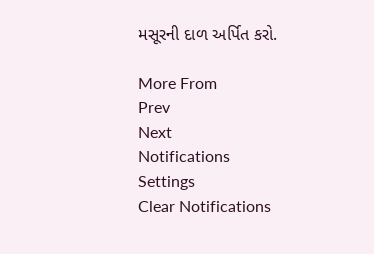મસૂરની દાળ અર્પિત કરો.

More From
Prev
Next
Notifications
Settings
Clear Notifications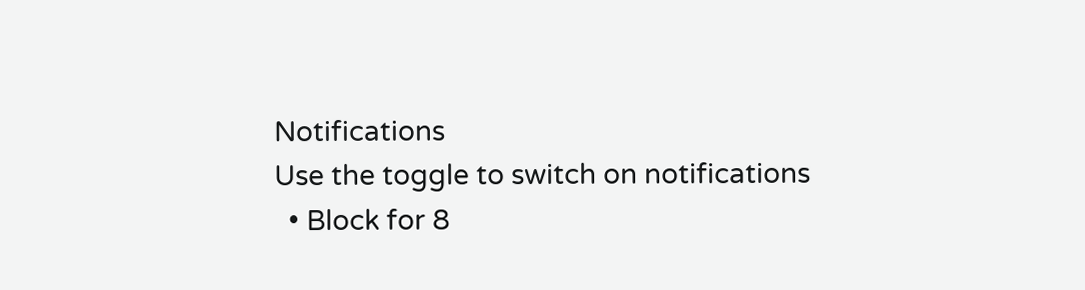Notifications
Use the toggle to switch on notifications
  • Block for 8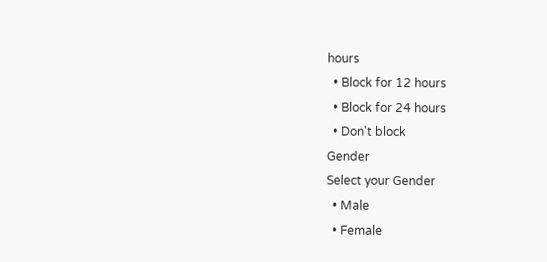hours
  • Block for 12 hours
  • Block for 24 hours
  • Don't block
Gender
Select your Gender
  • Male
  • Female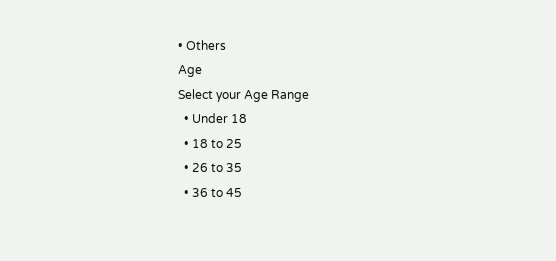• Others
Age
Select your Age Range
  • Under 18
  • 18 to 25
  • 26 to 35
  • 36 to 45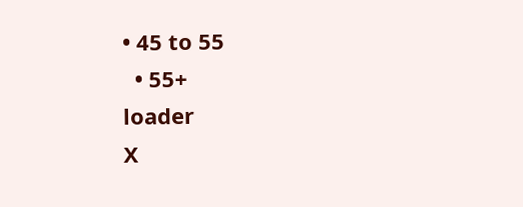• 45 to 55
  • 55+
loader
X